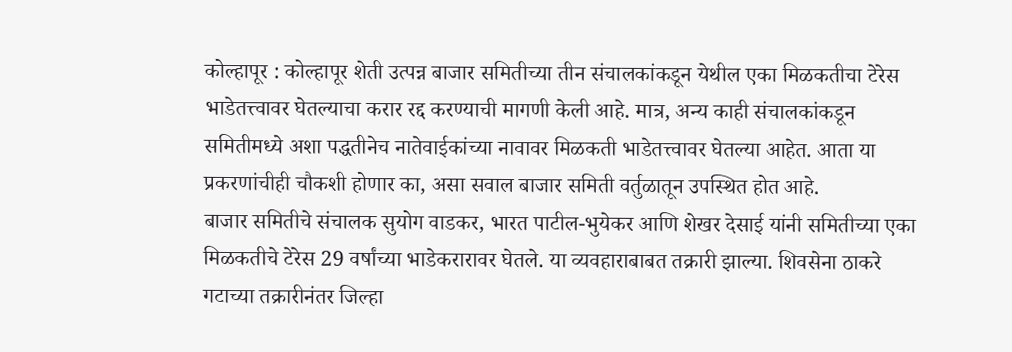कोल्हापूर : कोल्हापूर शेती उत्पन्न बाजार समितीच्या तीन संचालकांकडून येथील एका मिळकतीचा टेरेस भाडेतत्त्वावर घेतल्याचा करार रद्द करण्याची मागणी केली आहे. मात्र, अन्य काही संचालकांकडून समितीमध्ये अशा पद्धतीनेच नातेवाईकांच्या नावावर मिळकती भाडेतत्त्वावर घेतल्या आहेत. आता या प्रकरणांचीही चौकशी होणार का, असा सवाल बाजार समिती वर्तुळातून उपस्थित होत आहे.
बाजार समितीचे संचालक सुयोग वाडकर, भारत पाटील-भुयेकर आणि शेखर देसाई यांनी समितीच्या एका मिळकतीचे टेरेस 29 वर्षांच्या भाडेकरारावर घेतले. या व्यवहाराबाबत तक्रारी झाल्या. शिवसेना ठाकरे गटाच्या तक्रारीनंतर जिल्हा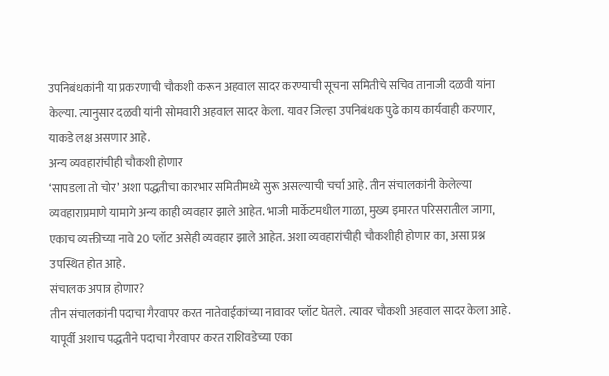उपनिबंधकांनी या प्रकरणाची चौकशी करून अहवाल सादर करण्याची सूचना समितीचे सचिव तानाजी दळवी यांना केल्या. त्यानुसार दळवी यांनी सोमवारी अहवाल सादर केला. यावर जिल्हा उपनिबंधक पुढे काय कार्यवाही करणार, याकडे लक्ष असणार आहे.
अन्य व्यवहारांचीही चौकशी होणार
‘सापडला तो चोर’ अशा पद्धतीचा कारभार समितीमध्ये सुरू असल्याची चर्चा आहे. तीन संचालकांनी केलेल्या व्यवहाराप्रमाणे यामागे अन्य काही व्यवहार झाले आहेत. भाजी मार्केटमधील गाळा, मुख्य इमारत परिसरातील जागा, एकाच व्यक्तीच्या नावे 20 प्लॉट असेही व्यवहार झाले आहेत. अशा व्यवहारांचीही चौकशीही होणार का, असा प्रश्न उपस्थित होत आहे.
संचालक अपात्र होणार?
तीन संचालकांनी पदाचा गैरवापर करत नातेवाईकांच्या नावावर प्लॉट घेतले. त्यावर चौकशी अहवाल सादर केला आहे. यापूर्वी अशाच पद्धतीने पदाचा गैरवापर करत राशिवडेच्या एका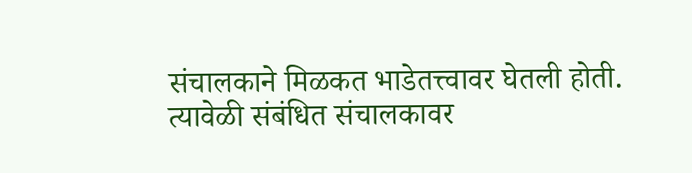संचालकाने मिळकत भाडेतत्त्वावर घेतली होती. त्यावेळी संबंधित संचालकावर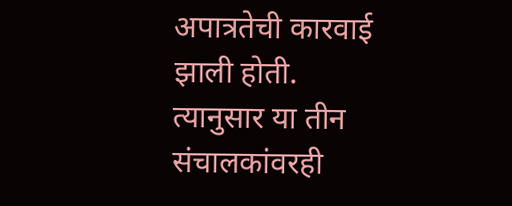अपात्रतेची कारवाई झाली होती. त्यानुसार या तीन संचालकांवरही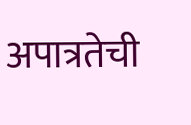अपात्रतेची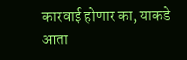कारवाई होणार का, याकडे आता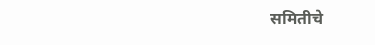समितीचे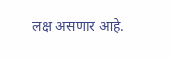लक्ष असणार आहे.